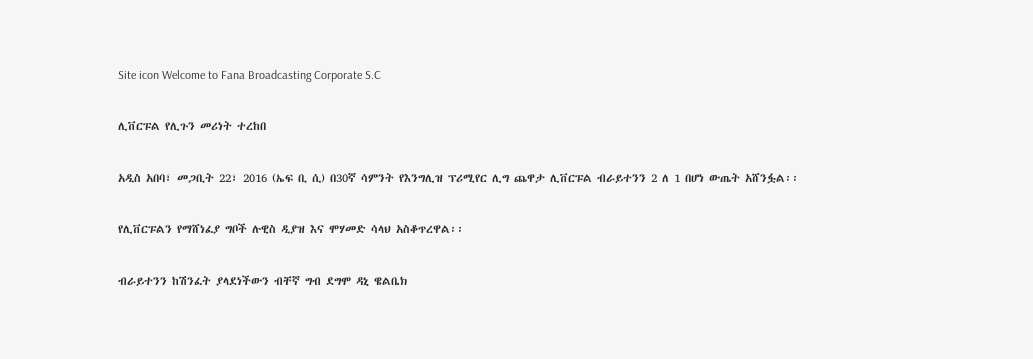Site icon Welcome to Fana Broadcasting Corporate S.C

ሊቨርፑል የሊጉን መሪነት ተረከበ

አዲስ አበባ፣ መጋቢት 22፣ 2016 (ኤፍ ቢ ሲ) በ30ኛ ሳምንት የእንግሊዝ ፕሪሚየር ሊግ ጨዋታ ሊቨርፑል ብራይተንን 2 ለ 1 በሆነ ውጤት አሸንፏል፡፡

የሊቨርፑልን የማሸነፈያ ግቦች ሉዊስ ዲያዝ እና ሞሃመድ ሳላህ አስቆጥረዋል፡፡

ብራይተንን ከሽንፈት ያላደነችውን ብቸኛ ግብ ደግሞ ዳኒ ዌልቤክ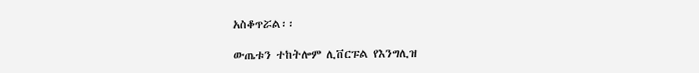አስቆጥሯል፡፡

ውጤቱን ተከትሎም ሊቨርፑል የእንግሊዝ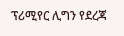ፕሪሚየር ሊግን የደረጃ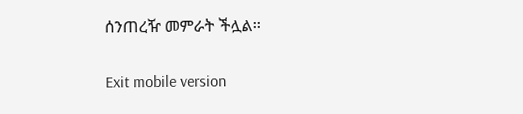ሰንጠረዥ መምራት ችሏል፡፡

Exit mobile version